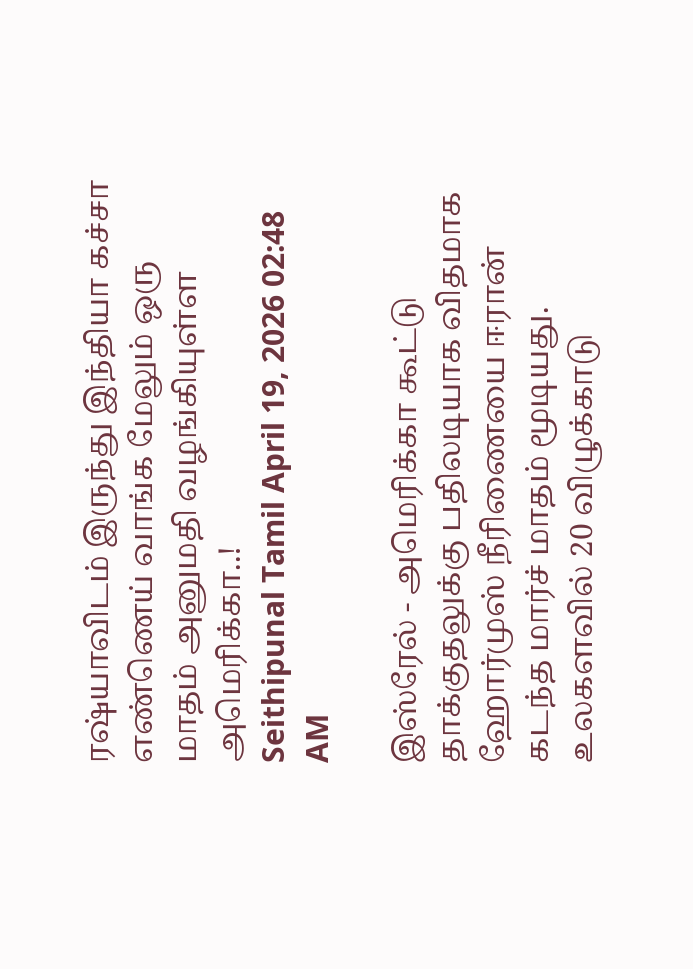ரஷ்யாவிடம் இருந்து இந்தியா கச்சா எண்ணெய் வாங்க மேலும் ஒரு மாதம் அனுமதி வழங்கியுள்ள அமெரிக்கா..!
Seithipunal Tamil April 19, 2026 02:48 AM

இஸ்ரேல் - அமெரிக்கா கூட்டு தாக்குதலுக்கு பதிலடியாக விதமாக ஹோர்முஸ் நீரிணையை ஈரான் கடந்த மார்ச் மாதம் மூடியது. உலகளவில் 20 விழுக்காடு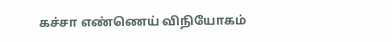கச்சா எண்ணெய் விநியோகம்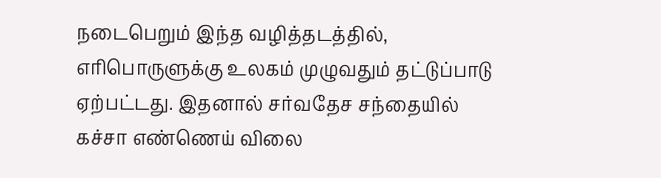நடைபெறும் இந்த வழித்தடத்தில், எரிபொருளுக்கு உலகம் முழுவதும் தட்டுப்பாடு ஏற்பட்டது. இதனால் சர்வதேச சந்தையில் கச்சா எண்ணெய் விலை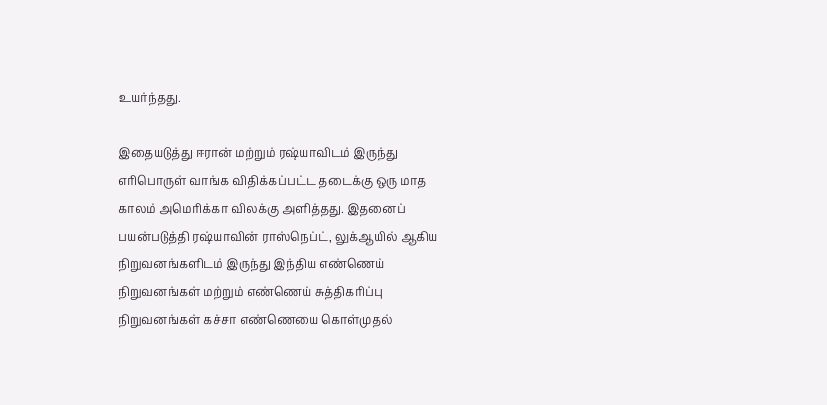உயர்ந்தது.

இதையடுத்து ஈரான் மற்றும் ரஷ்யாவிடம் இருந்து எரிபொருள் வாங்க விதிக்கப்பட்ட தடைக்கு ஒரு மாத காலம் அமெரிக்கா விலக்கு அளித்தது. இதனைப் பயன்படுத்தி ரஷ்யாவின் ராஸ்நெப்ட், லுக்ஆயில் ஆகிய நிறுவனங்களிடம் இருந்து இந்திய எண்ணெய் நிறுவனங்கள் மற்றும் எண்ணெய் சுத்திகரிப்பு நிறுவனங்கள் கச்சா எண்ணெயை கொள்முதல்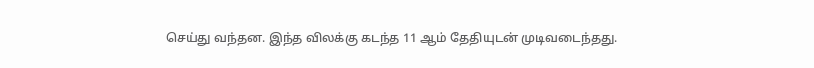செய்து வந்தன. இந்த விலக்கு கடந்த 11 ஆம் தேதியுடன் முடிவடைந்தது.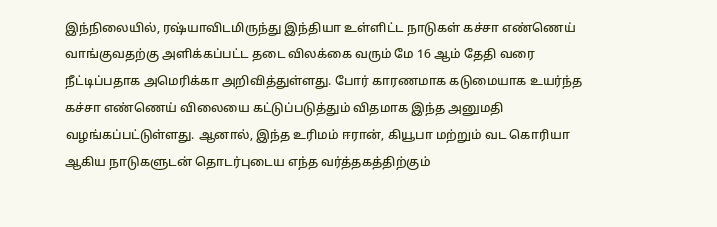இந்நிலையில், ரஷ்யாவிடமிருந்து இந்தியா உள்ளிட்ட நாடுகள் கச்சா எண்ணெய் வாங்குவதற்கு அளிக்கப்பட்ட தடை விலக்கை வரும் மே 16 ஆம் தேதி வரை நீட்டிப்பதாக அமெரிக்கா அறிவித்துள்ளது. போர் காரணமாக கடுமையாக உயர்ந்த கச்சா எண்ணெய் விலையை கட்டுப்படுத்தும் விதமாக இந்த அனுமதி வழங்கப்பட்டுள்ளது. ஆனால், இந்த உரிமம் ஈரான், கியூபா மற்றும் வட கொரியா ஆகிய நாடுகளுடன் தொடர்புடைய எந்த வர்த்தகத்திற்கும்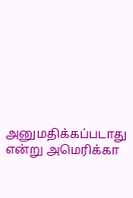அனுமதிக்கப்படாது என்று அமெரிக்கா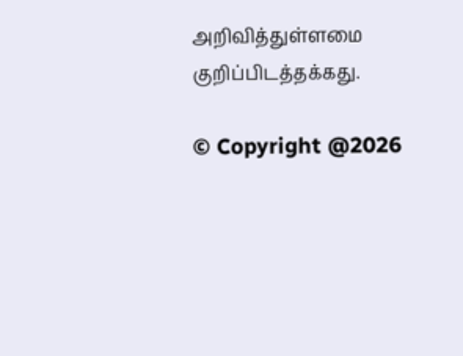அறிவித்துள்ளமை குறிப்பிடத்தக்கது.

© Copyright @2026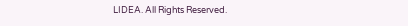LIDEA. All Rights Reserved.